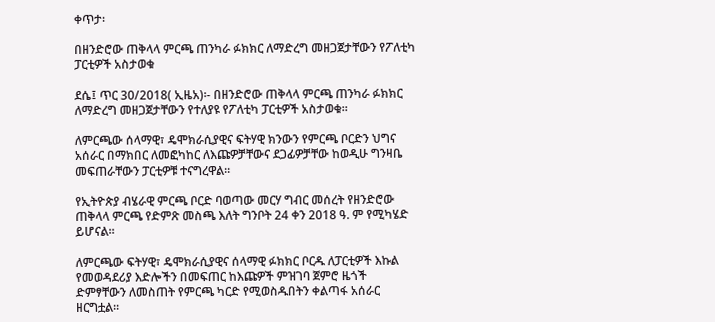ቀጥታ፡

በዘንድሮው ጠቅላላ ምርጫ ጠንካራ ፉክክር ለማድረግ መዘጋጀታቸውን የፖለቲካ ፓርቲዎች አስታወቁ

ደሴ፤ ጥር 30/2018( ኢዜአ)፡- በዘንድሮው ጠቅላላ ምርጫ ጠንካራ ፉክክር ለማድረግ መዘጋጀታቸውን የተለያዩ የፖለቲካ ፓርቲዎች አስታወቁ።

ለምርጫው ሰላማዊ፣ ዴሞክራሲያዊና ፍትሃዊ ክንውን የምርጫ ቦርድን ህግና አሰራር በማክበር ለመፎካከር ለእጩዎቻቸውና ደጋፊዎቻቸው ከወዲሁ ግንዛቤ መፍጠራቸውን ፓርቲዎቹ ተናግረዋል።

የኢትዮጵያ ብሄራዊ ምርጫ ቦርድ ባወጣው መርሃ ግብር መሰረት የዘንድሮው ጠቅላላ ምርጫ የድምጽ መስጫ እለት ግንቦት 24 ቀን 2018 ዓ. ም የሚካሄድ ይሆናል።

ለምርጫው ፍትሃዊ፣ ዴሞክራሲያዊና ሰላማዊ ፉክክር ቦርዱ ለፓርቲዎች እኩል የመወዳደሪያ እድሎችን በመፍጠር ከእጩዎች ምዝገባ ጀምሮ ዜጎች ድምፃቸውን ለመስጠት የምርጫ ካርድ የሚወስዱበትን ቀልጣፋ አሰራር ዘርግቷል።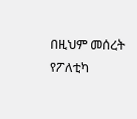በዚህም መሰረት የፖለቲካ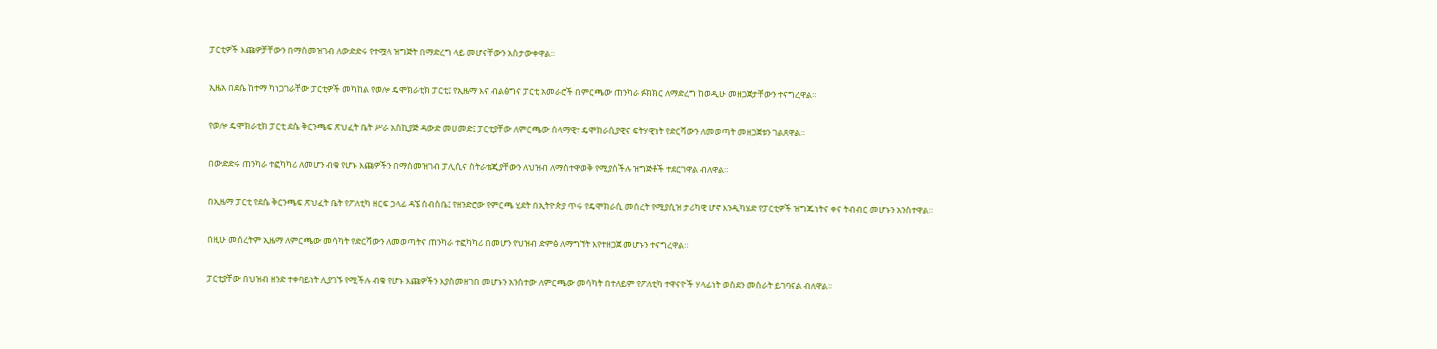ፓርቲዎች እጩዎቻቸውን በማስመዝገብ ለውድድሩ የተሟላ ዝግጅት በማድረግ ላይ መሆናቸውን አስታውቀዋል።

ኢዜአ በደሴ ከተማ ካነጋገራቸው ፓርቲዎች መካከል የወሎ ዴሞክራቲክ ፓርቲ፤ የኢዜማ እና ብልፅግና ፓርቲ አመራሮች በምርጫው ጠንካራ ፉክክር ለማድረግ ከወዲሁ መዘጋጀታቸውን ተናግረዋል።

የወሎ ዴሞክራቲክ ፓርቲ ደሴ ቅርንጫፍ ጽህፈት ቤት ሥራ አስኪያጅ ዳውድ መሀመድ፤ ፓርቲያቸው ለምርጫው ሰላማዊ፣ ዴሞክራሲያዊና ፍትሃዊነት የድርሻውን ለመወጣት መዘጋጀቱን ገልጸዋል።

በውድድሩ ጠንካራ ተፎካካሪ ለመሆን ብቁ የሆኑ እጩዎችን በማስመዝገብ ፓሊሲና ስትራቴጂያቸውን ለህዝብ ለማስተዋወቅ የሚያስችሉ ዝግጅቶች ተደርገዋል ብለዋል።

በኢዜማ ፓርቲ የደሴ ቅርንጫፍ ጽህፈት ቤት የፖለቲካ ዘርፍ ኃላፊ ዳኜ ሰብስቤ፤ የዘንድሮው የምርጫ ሂደት በኢትዮጵያ ጥሩ የዴሞክራሲ መሰረት የሚያሲዝ ታሪካዊ ሆኖ እንዲካሄድ የፓርቲዎች ዝግጁነትና ቀና ትብብር መሆኑን አንስተዋል።

በዚሁ መሰረትም ኢዜማ ለምርጫው መሳካት የድርሻውን ለመወጣትና ጠንካራ ተፎካካሪ በመሆን የህዝብ ድምፅ ለማግኘት እየተዘጋጀ መሆኑን ተናግረዋል።

ፓርቲያቸው በህዝብ ዘንድ ተቀባይነት ሊያገኙ የሚችሉ ብቁ የሆኑ እጩዎችን እያስመዘገበ መሆኑን አንስተው ለምርጫው መሳካት በተለይም የፖለቲካ ተዋናዮች ሃላፊነት ወስደን መስራት ይገባናል ብለዋል።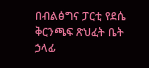በብልፅግና ፓርቲ የደሴ ቅርንጫፍ ጽህፈት ቤት ኃላፊ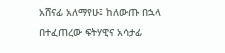አሸናፊ አለማየሁ፤ ከለውጡ በኋላ በተፈጠረው ፍትሃዊና አሳታፊ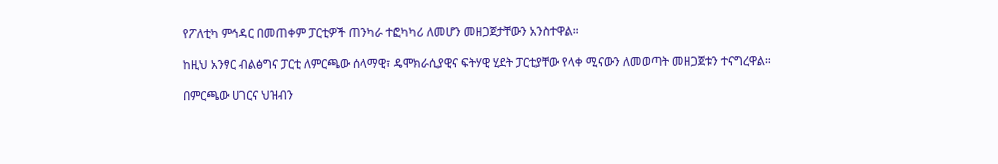የፖለቲካ ምኅዳር በመጠቀም ፓርቲዎች ጠንካራ ተፎካካሪ ለመሆን መዘጋጀታቸውን አንስተዋል።

ከዚህ አንፃር ብልፅግና ፓርቲ ለምርጫው ሰላማዊ፣ ዴሞክራሲያዊና ፍትሃዊ ሂደት ፓርቲያቸው የላቀ ሚናውን ለመወጣት መዘጋጀቱን ተናግረዋል።

በምርጫው ሀገርና ህዝብን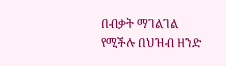በብቃት ማገልገል የሚችሉ በህዝብ ዘንድ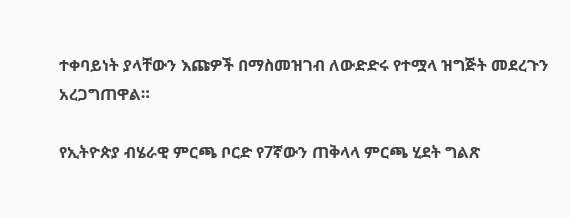ተቀባይነት ያላቸውን እጩዎች በማስመዝገብ ለውድድሩ የተሟላ ዝግጅት መደረጉን አረጋግጠዋል።

የኢትዮጵያ ብሄራዊ ምርጫ ቦርድ የ7ኛውን ጠቅላላ ምርጫ ሂደት ግልጽ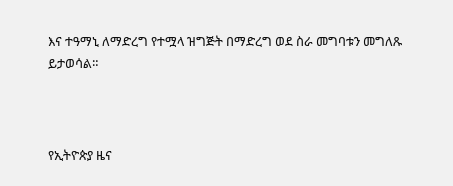እና ተዓማኒ ለማድረግ የተሟላ ዝግጅት በማድረግ ወደ ስራ መግባቱን መግለጹ ይታወሳል።



የኢትዮጵያ ዜና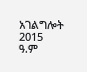አገልግሎት
2015
ዓ.ም